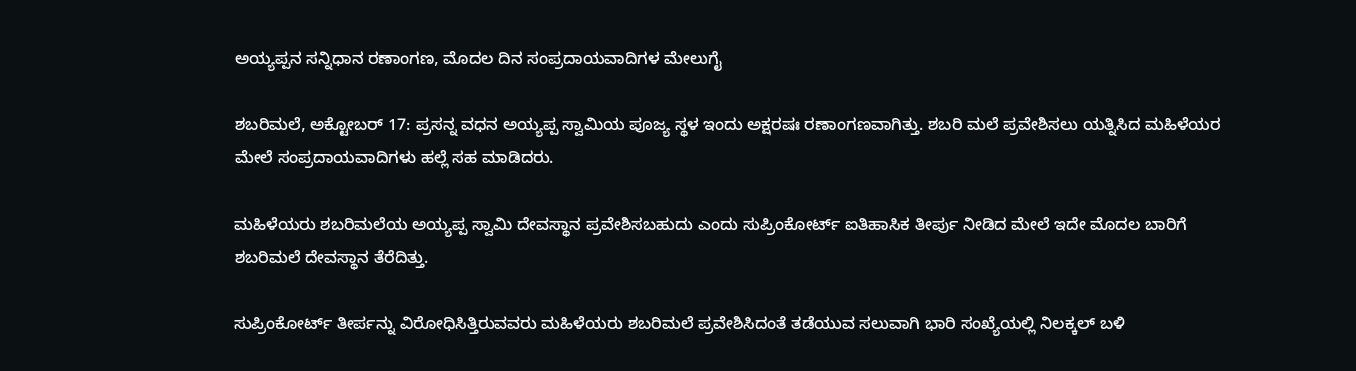ಅಯ್ಯಪ್ಪನ ಸನ್ನಿಧಾನ ರಣಾಂಗಣ, ಮೊದಲ ದಿನ ಸಂಪ್ರದಾಯವಾದಿಗಳ ಮೇಲುಗೈ

ಶಬರಿಮಲೆ, ಅಕ್ಟೋಬರ್ 17: ಪ್ರಸನ್ನ ವಧನ ಅಯ್ಯಪ್ಪ ಸ್ವಾಮಿಯ ಪೂಜ್ಯ ಸ್ಥಳ ಇಂದು ಅಕ್ಷರಷಃ ರಣಾಂಗಣವಾಗಿತ್ತು. ಶಬರಿ ಮಲೆ ಪ್ರವೇಶಿಸಲು ಯತ್ನಿಸಿದ ಮಹಿಳೆಯರ ಮೇಲೆ ಸಂಪ್ರದಾಯವಾದಿಗಳು ಹಲ್ಲೆ ಸಹ ಮಾಡಿದರು.

ಮಹಿಳೆಯರು ಶಬರಿಮಲೆಯ ಅಯ್ಯಪ್ಪ ಸ್ವಾಮಿ ದೇವಸ್ಥಾನ ಪ್ರವೇಶಿಸಬಹುದು ಎಂದು ಸುಪ್ರಿಂಕೋರ್ಟ್‌ ಐತಿಹಾಸಿಕ ತೀರ್ಪು ನೀಡಿದ ಮೇಲೆ ಇದೇ ಮೊದಲ ಬಾರಿಗೆ ಶಬರಿಮಲೆ ದೇವಸ್ಥಾನ ತೆರೆದಿತ್ತು.

ಸುಪ್ರಿಂಕೋರ್ಟ್ ತೀರ್ಪನ್ನು ವಿರೋಧಿಸಿತ್ತಿರುವವರು ಮಹಿಳೆಯರು ಶಬರಿಮಲೆ ಪ್ರವೇಶಿಸಿದಂತೆ ತಡೆಯುವ ಸಲುವಾಗಿ ಭಾರಿ ಸಂಖ್ಯೆಯಲ್ಲಿ ನಿಲಕ್ಕಲ್‌ ಬಳಿ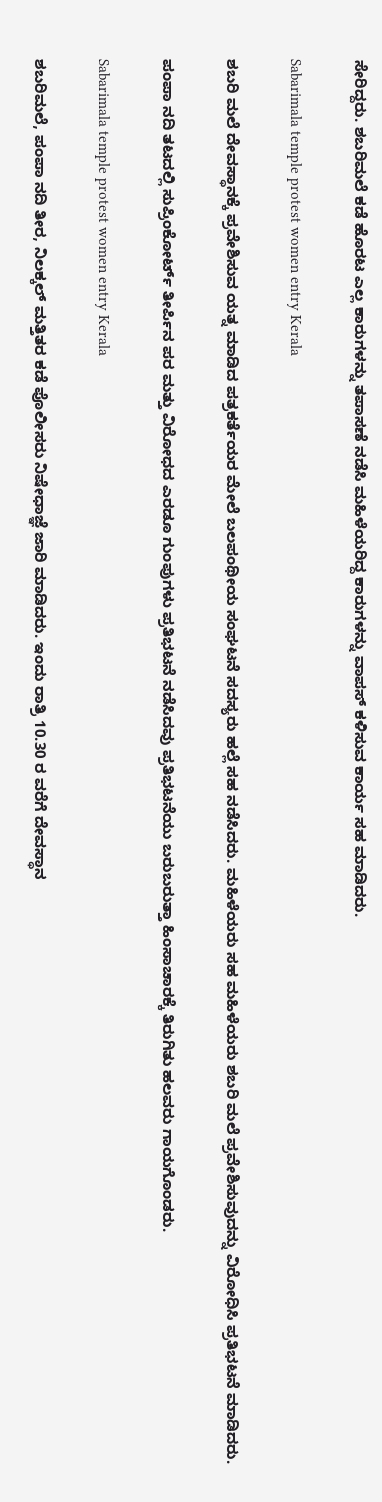ಸೇರಿದ್ದರು. ಶಬರಿಮಲೆ ಕಡೆ ಹೊರಟ ಎಲ್ಲ ಕಾರುಗಳನ್ನು ತಪಾಸಣೆ ನಡೆಸಿ ಮಹಿಳೆಯರಿದ್ದ ಕಾರುಗಳನ್ನು ವಾಪಸ್ ಕಳಿಸುವ ಕಾರ್ಯ ಸಹ ಮಾಡಿದರು.

Sabarimala temple protest women entry Kerala

ಶಬರಿ ಮಲೆ ದೇವಸ್ಥಾನಕ್ಕೆ ಪ್ರವೇಶಿಸುವ ಯತ್ನ ಮಾಡಿದ ಪತ್ರಕರ್ತೆಯರ ಮೇಲೆ ಬಲಪಂಥೀಯ ಸಂಘಟನೆ ಸದಸ್ಯರು ಹಲ್ಲೆ ಸಹ ನಡೆಸಿದರು. ಮಹಿಳೆಯರು ಸಹ ಮಹಿಳೆಯರು ಶಬರಿ ಮಲೆ ಪ್ರವೇಶಿಸುವುದನ್ನು ವಿರೋಧಿಸಿ ಪ್ರತಿಭಟನೆ ಮಾಡಿದರು.

ಪಂಪಾ ನದಿ ತಟದಲ್ಲಿ ಸುಪ್ರಿಂಕೋರ್ಟ್‌ ತೀರ್ಪಿನ ಪರ ಮತ್ತು ವಿರೋಧದ ಎರಡೂ ಗುಂಪುಗಳು ಪ್ರತಿಭಟನೆ ನಡೆಸಿದವು ಪ್ರತಿಭಟನೆಯು ಬರುಬರುತ್ತಾ ಹಿಂಸಾಚಾರಕ್ಕೆ ತಿರುಗಿತು ಹಲವರು ಗಾಯಗೊಂಡರು.

Sabarimala temple protest women entry Kerala

ಶಬರಿಮಲೆ, ಪಂಪಾ ನದಿ ತೀರ, ನಿಲಕ್ಕಲ್‌ ಮತ್ತಿತರ ಕಡೆ ಪೊಲೀಸರು ನಿಷೇಧಾಜ್ಞೆ ಜಾರಿ ಮಾಡಿದರು. ಇಂದು ರಾತ್ರಿ 10.30 ರ ವರೆಗೆ ದೇವಸ್ಥಾನ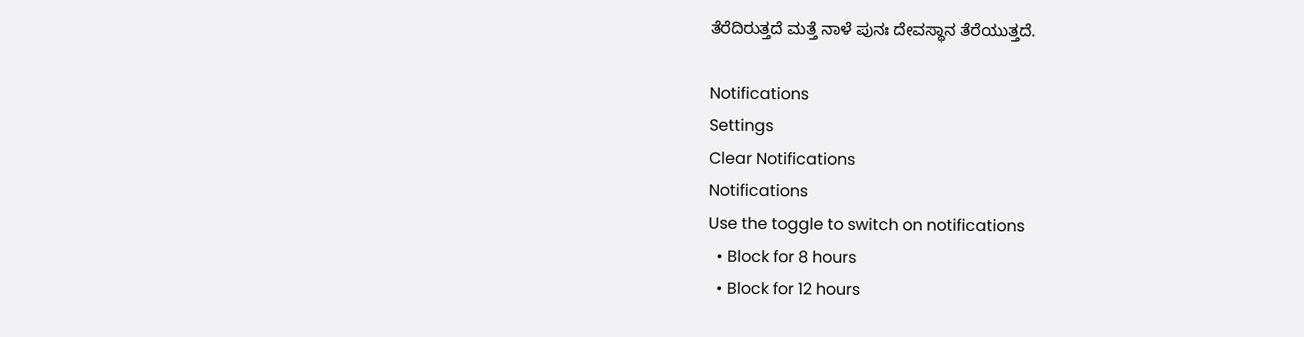ತೆರೆದಿರುತ್ತದೆ ಮತ್ತೆ ನಾಳೆ ಪುನಃ ದೇವಸ್ಥಾನ ತೆರೆಯುತ್ತದೆ.

Notifications
Settings
Clear Notifications
Notifications
Use the toggle to switch on notifications
  • Block for 8 hours
  • Block for 12 hours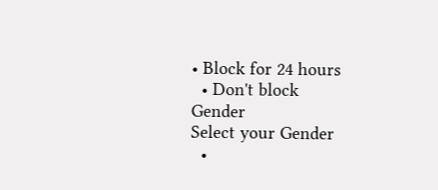• Block for 24 hours
  • Don't block
Gender
Select your Gender
  •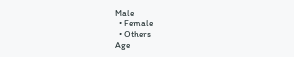Male
  • Female
  • Others
Age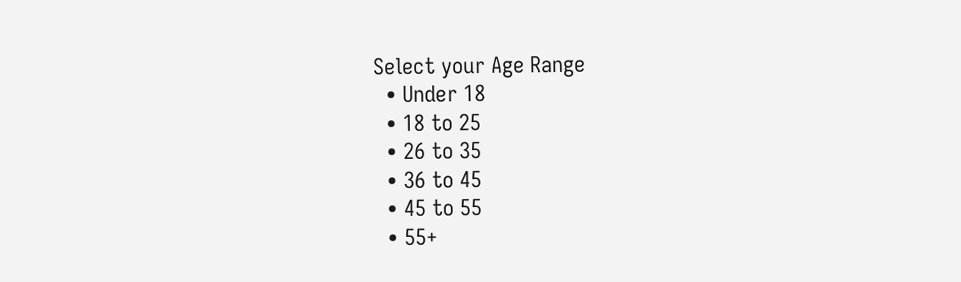Select your Age Range
  • Under 18
  • 18 to 25
  • 26 to 35
  • 36 to 45
  • 45 to 55
  • 55+